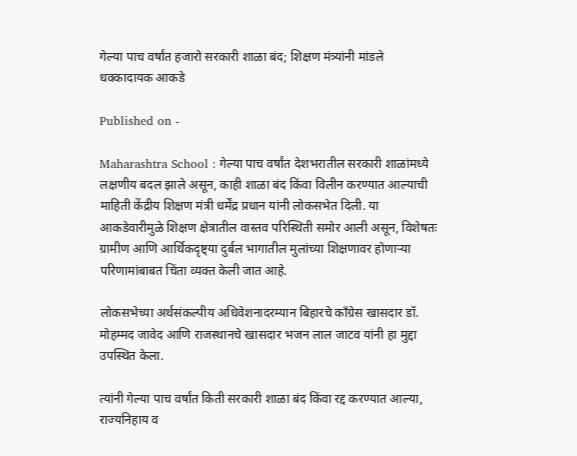गेल्या पाच वर्षांत हजारो सरकारी शाळा बंद; शिक्षण मंत्र्यांनी मांडले धक्कादायक आकडे

Published on -

Maharashtra School : गेल्या पाच वर्षांत देशभरातील सरकारी शाळांमध्ये लक्षणीय बदल झाले असून, काही शाळा बंद किंवा विलीन करण्यात आल्याची माहिती केंद्रीय शिक्षण मंत्री धर्मेंद्र प्रधान यांनी लोकसभेत दिली. या आकडेवारीमुळे शिक्षण क्षेत्रातील वास्तव परिस्थिती समोर आली असून, विशेषतः ग्रामीण आणि आर्थिकदृष्ट्या दुर्बल भागातील मुलांच्या शिक्षणावर होणाऱ्या परिणामांबाबत चिंता व्यक्त केली जात आहे.

लोकसभेच्या अर्थसंकल्पीय अधिवेशनादरम्यान बिहारचे काँग्रेस खासदार डॉ. मोहम्मद जावेद आणि राजस्थानचे खासदार भजन लाल जाटव यांनी हा मुद्दा उपस्थित केला.

त्यांनी गेल्या पाच वर्षांत किती सरकारी शाळा बंद किंवा रद्द करण्यात आल्या, राज्यनिहाय व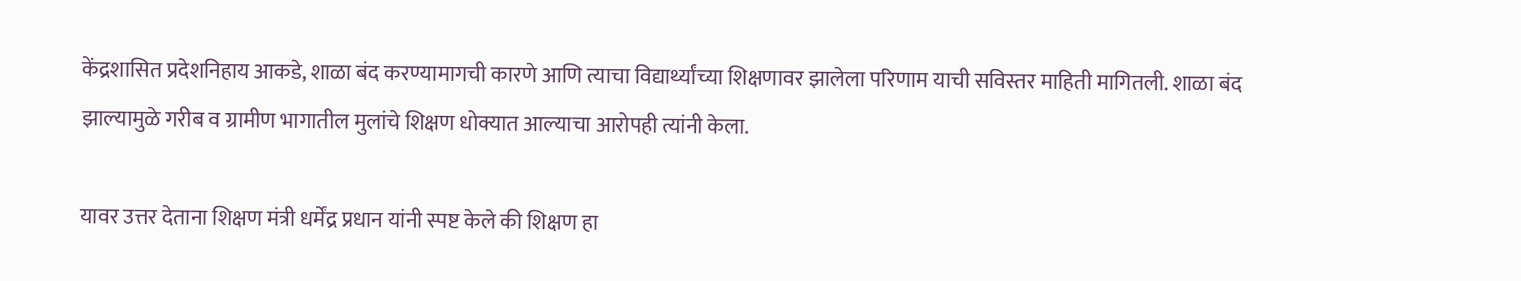केंद्रशासित प्रदेशनिहाय आकडे, शाळा बंद करण्यामागची कारणे आणि त्याचा विद्यार्थ्यांच्या शिक्षणावर झालेला परिणाम याची सविस्तर माहिती मागितली. शाळा बंद झाल्यामुळे गरीब व ग्रामीण भागातील मुलांचे शिक्षण धोक्यात आल्याचा आरोपही त्यांनी केला.

यावर उत्तर देताना शिक्षण मंत्री धर्मेंद्र प्रधान यांनी स्पष्ट केले की शिक्षण हा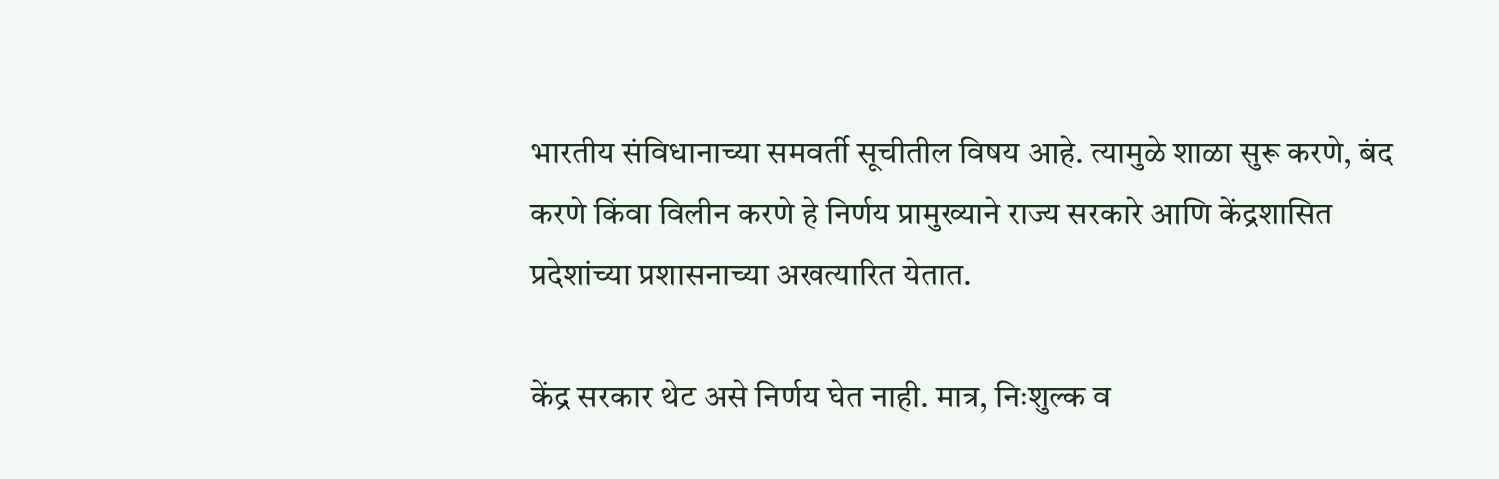भारतीय संविधानाच्या समवर्ती सूचीतील विषय आहे. त्यामुळे शाळा सुरू करणे, बंद करणे किंवा विलीन करणे हे निर्णय प्रामुख्याने राज्य सरकारे आणि केंद्रशासित प्रदेशांच्या प्रशासनाच्या अखत्यारित येतात.

केंद्र सरकार थेट असे निर्णय घेत नाही. मात्र, निःशुल्क व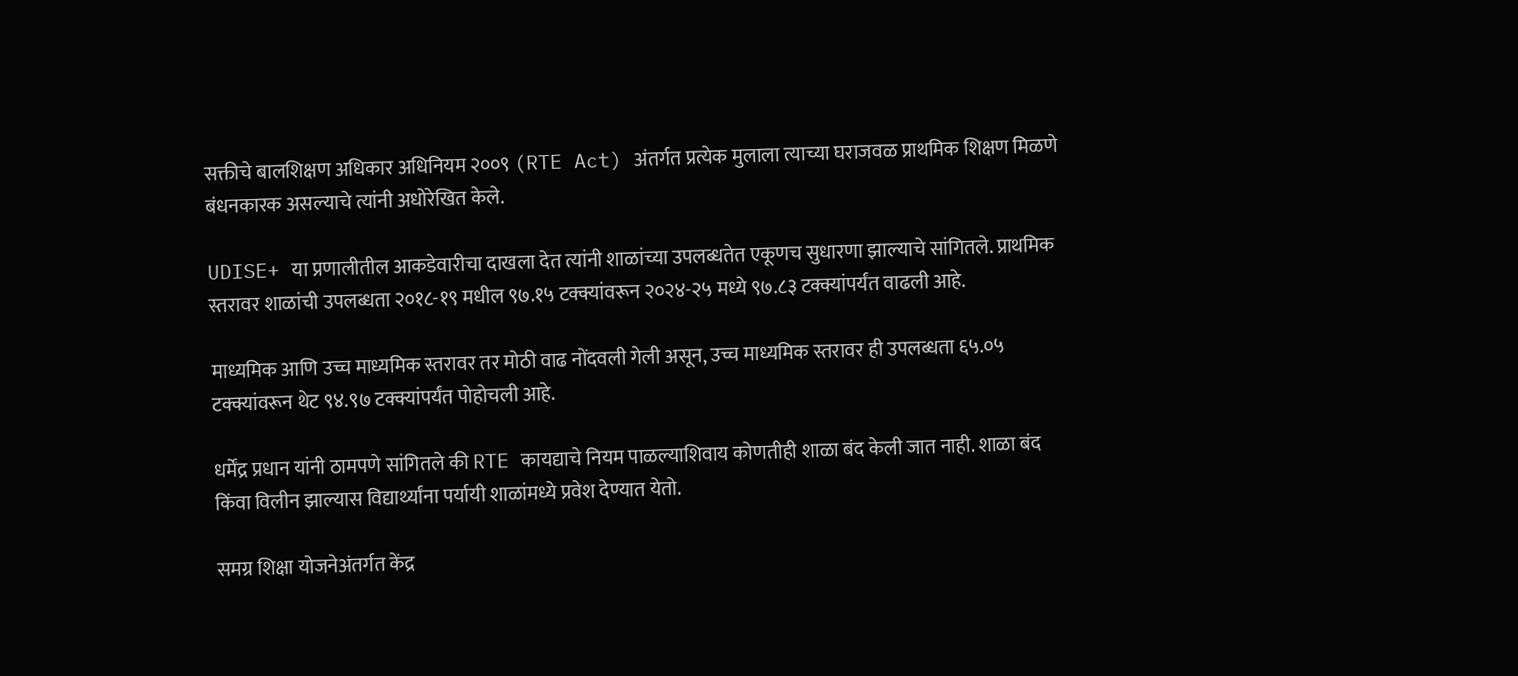सक्तीचे बालशिक्षण अधिकार अधिनियम २००९ (RTE Act) अंतर्गत प्रत्येक मुलाला त्याच्या घराजवळ प्राथमिक शिक्षण मिळणे बंधनकारक असल्याचे त्यांनी अधोरेखित केले.

UDISE+ या प्रणालीतील आकडेवारीचा दाखला देत त्यांनी शाळांच्या उपलब्धतेत एकूणच सुधारणा झाल्याचे सांगितले. प्राथमिक स्तरावर शाळांची उपलब्धता २०१८-१९ मधील ९७.१५ टक्क्यांवरून २०२४-२५ मध्ये ९७.८३ टक्क्यांपर्यंत वाढली आहे.

माध्यमिक आणि उच्च माध्यमिक स्तरावर तर मोठी वाढ नोंदवली गेली असून, उच्च माध्यमिक स्तरावर ही उपलब्धता ६५.०५ टक्क्यांवरून थेट ९४.९७ टक्क्यांपर्यंत पोहोचली आहे.

धर्मेंद्र प्रधान यांनी ठामपणे सांगितले की RTE कायद्याचे नियम पाळल्याशिवाय कोणतीही शाळा बंद केली जात नाही. शाळा बंद किंवा विलीन झाल्यास विद्यार्थ्यांना पर्यायी शाळांमध्ये प्रवेश देण्यात येतो.

समग्र शिक्षा योजनेअंतर्गत केंद्र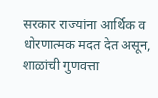सरकार राज्यांना आर्थिक व धोरणात्मक मदत देत असून, शाळांची गुणवत्ता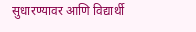सुधारण्यावर आणि विद्यार्थी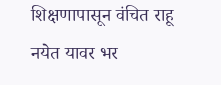शिक्षणापासून वंचित राहू नयेत यावर भर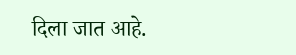दिला जात आहे.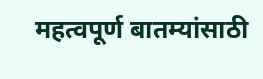महत्वपूर्ण बातम्यांसाठी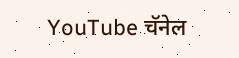YouTube चॅनेल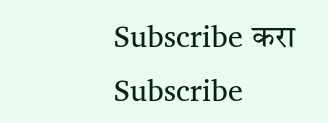Subscribe करा
Subscribe